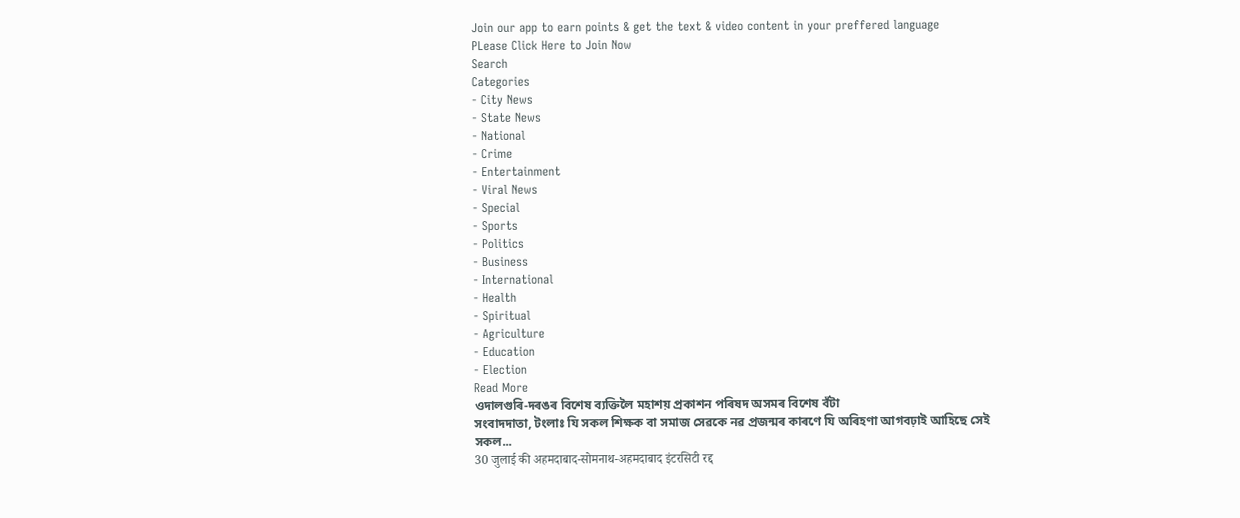Join our app to earn points & get the text & video content in your preffered language
PLease Click Here to Join Now
Search
Categories
- City News
- State News
- National
- Crime
- Entertainment
- Viral News
- Special
- Sports
- Politics
- Business
- International
- Health
- Spiritual
- Agriculture
- Education
- Election
Read More
ওদালগুৰি-দৰঙৰ বিশেষ ব্যক্তিলৈ মহাশয় প্ৰকাশন পৰিষদ অসমৰ বিশেষ বঁটা
সংবাদদাতা, টংলাঃ যি সকল শিক্ষক বা সমাজ সেৱকে নৱ প্ৰজন্মৰ কাৰণে যি অৰিহণা আগবঢ়াই আহিছে সেই সকল...
30 जुलाई की अहमदाबाद-सोमनाथ-अहमदाबाद इंटरसिटी रद्द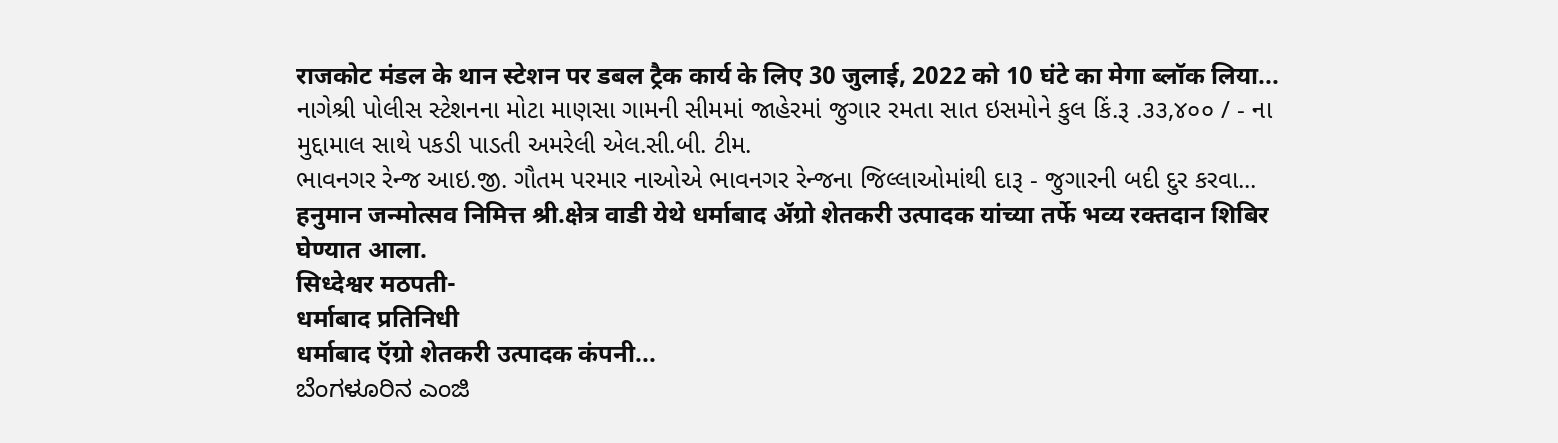राजकोट मंडल के थान स्टेशन पर डबल ट्रैक कार्य के लिए 30 जुलाई, 2022 को 10 घंटे का मेगा ब्लॉक लिया...
નાગેશ્રી પોલીસ સ્ટેશનના મોટા માણસા ગામની સીમમાં જાહેરમાં જુગાર રમતા સાત ઇસમોને કુલ કિં.રૂ .૩૩,૪૦૦ / - ના મુદ્દામાલ સાથે પકડી પાડતી અમરેલી એલ.સી.બી. ટીમ.
ભાવનગર રેન્જ આઇ.જી. ગૌતમ પરમાર નાઓએ ભાવનગર રેન્જના જિલ્લાઓમાંથી દારૂ - જુગારની બદી દુર કરવા...
हनुमान जन्मोत्सव निमित्त श्री.क्षेत्र वाडी येथे धर्माबाद ॲग्रो शेतकरी उत्पादक यांच्या तर्फे भव्य रक्तदान शिबिर घेण्यात आला.
सिध्देश्वर मठपती-
धर्माबाद प्रतिनिधी
धर्माबाद ऍग्रो शेतकरी उत्पादक कंपनी...
ಬೆಂಗಳೂರಿನ ಎಂಜಿ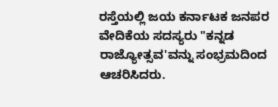ರಸ್ತೆಯಲ್ಲಿ ಜಯ ಕರ್ನಾಟಕ ಜನಪರ ವೇದಿಕೆಯ ಸದಸ್ಯರು "ಕನ್ನಡ ರಾಜ್ಯೋತ್ಸವ'ವನ್ನು ಸಂಭ್ರಮದಿಂದ ಆಚರಿಸಿದರು.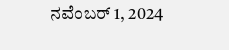ನವೆಂಬರ್ 1, 2024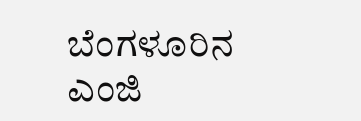ಬೆಂಗಳೂರಿನ ಎಂಜಿ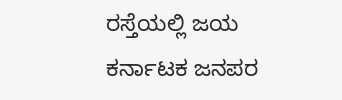ರಸ್ತೆಯಲ್ಲಿ ಜಯ ಕರ್ನಾಟಕ ಜನಪರ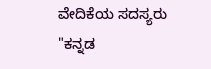ವೇದಿಕೆಯ ಸದಸ್ಯರು "ಕನ್ನಡ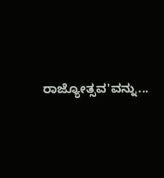ರಾಜ್ಯೋತ್ಸವ'ವನ್ನು...